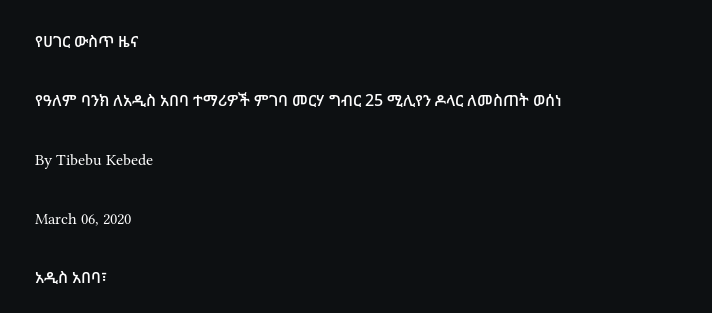የሀገር ውስጥ ዜና

የዓለም ባንክ ለአዲስ አበባ ተማሪዎች ምገባ መርሃ ግብር 25 ሚሊየን ዶላር ለመስጠት ወሰነ

By Tibebu Kebede

March 06, 2020

አዲስ አበባ፣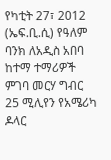የካቲት 27፣ 2012 (ኤፍ.ቢ.ሲ) የዓለም ባንክ ለአዲስ አበባ ከተማ ተማሪዎች ምገባ መርሃ ግብር 25 ሚሊየን የአሜሪካ ዶላር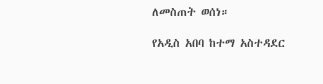ለመስጠት ወሰነ።

የአዲስ አበባ ከተማ አስተዳደር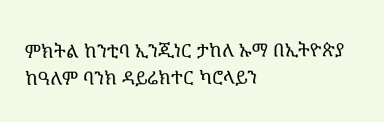ምክትል ከንቲባ ኢንጂነር ታከለ ኡማ በኢትዮጵያ ከዓለም ባንክ ዳይሬክተር ካሮላይን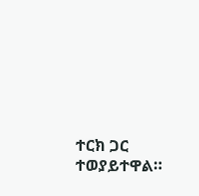ተርክ ጋር ተወያይተዋል።